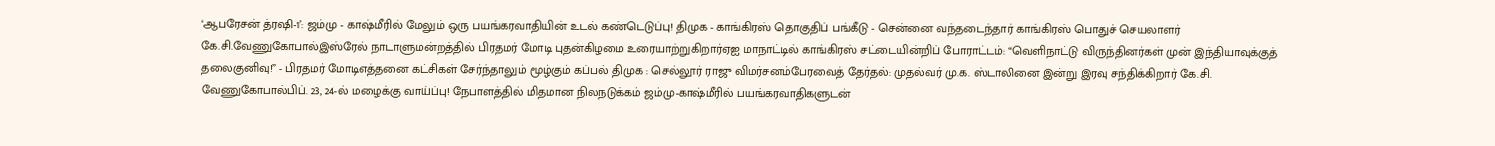‘ஆபரேசன் த்ரஷி-1’: ஜம்மு - காஷ்மீரில் மேலும் ஒரு பயங்கரவாதியின் உடல் கண்டெடுப்பு! திமுக - காங்கிரஸ் தொகுதிப் பங்கீடு - சென்னை வந்தடைந்தார் காங்கிரஸ் பொதுச் செயலாளர் கே.சி.வேணுகோபால்இஸ்ரேல் நாடாளுமன்றத்தில் பிரதமர் மோடி புதன்கிழமை உரையாற்றுகிறார்ஏஐ மாநாட்டில் காங்கிரஸ் சட்டையின்றிப் போராட்டம்: “வெளிநாட்டு விருந்தினர்கள் முன் இந்தியாவுக்குத் தலைகுனிவு!” - பிரதமர் மோடிஎத்தனை கட்சிகள் சேர்ந்தாலும் மூழ்கும் கப்பல் திமுக : செல்லூர் ராஜு விமர்சனம்பேரவைத் தேர்தல்: முதல்வர் மு.க. ஸ்டாலினை இன்று இரவு சந்திக்கிறார் கே.சி. வேணுகோபால்பிப். 23, 24-ல் மழைக்கு வாய்ப்பு! நேபாளத்தில் மிதமான நிலநடுக்கம் ஜம்மு-காஷ்மீரில் பயங்கரவாதிகளுடன்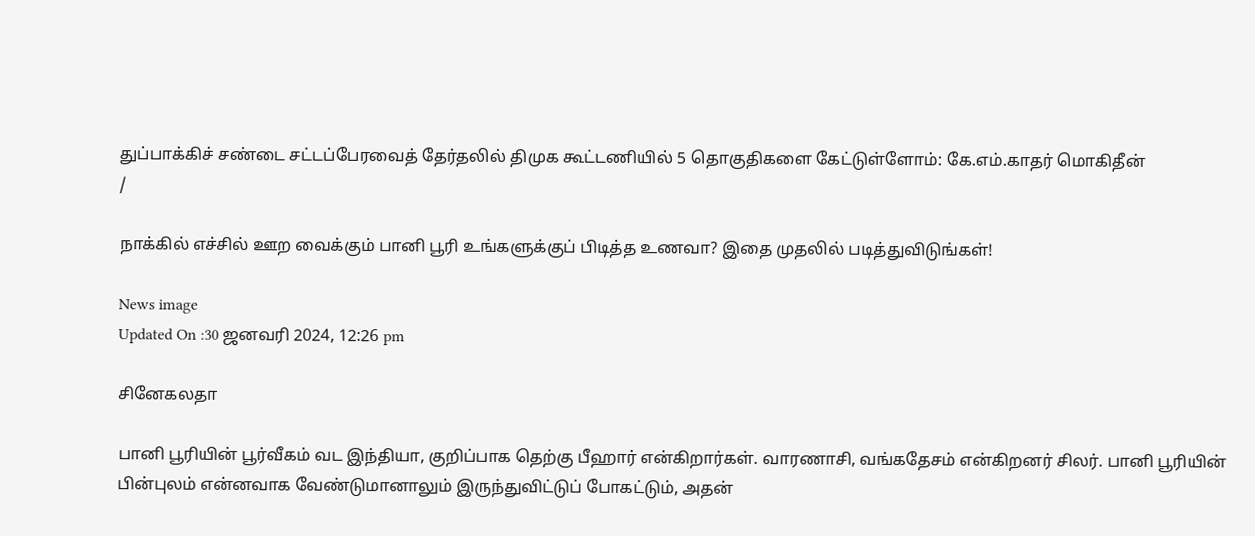துப்பாக்கிச் சண்டை சட்டப்பேரவைத் தேர்தலில் திமுக கூட்டணியில் 5 தொகுதிகளை கேட்டுள்ளோம்: கே.எம்.காதர் மொகிதீன்
/

நாக்கில் எச்சில் ஊற வைக்கும் பானி பூரி உங்களுக்குப் பிடித்த உணவா? இதை முதலில் படித்துவிடுங்கள்!

News image
Updated On :30 ஜனவரி 2024, 12:26 pm

சினேகலதா

பானி பூரியின் பூர்வீகம் வட இந்தியா, குறிப்பாக தெற்கு பீஹார் என்கிறார்கள். வாரணாசி, வங்கதேசம் என்கிறனர் சிலர். பானி பூரியின் பின்புலம் என்னவாக வேண்டுமானாலும் இருந்துவிட்டுப் போகட்டும், அதன்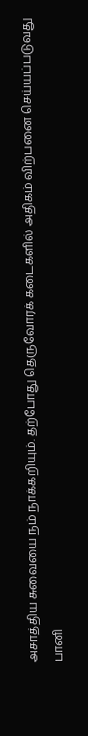அசாத்திய சுவையை நம் நாக்கறியும். தற்போது தெருவோரக் கடைகளில் அதிகம் விற்பனை செய்யப்படுவது பானி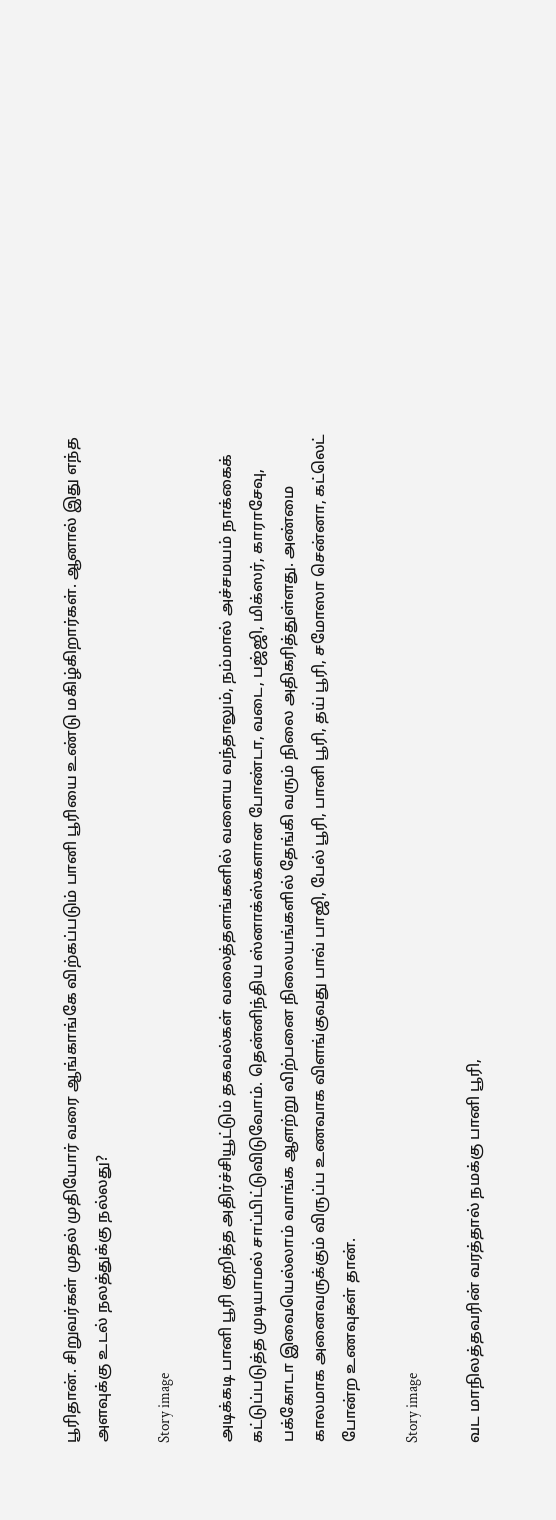பூரிதான். சிறுவர்கள் முதல் முதியோர் வரை ஆங்காங்கே விற்கப்படும் பானி பூரியை உண்டு மகிழ்கிறார்கள். ஆனால் இது எந்த அளவுக்கு உடல் நலத்துக்கு நல்லது?

Story image

அடிக்கடி பானி பூரி குறித்த அதிர்ச்சியூட்டும் தகவல்கள் வலைத்தளங்களில் வளைய வந்தாலும், நம்மால் அச்சமயம் நாக்கைக் கட்டுப்படுத்த முடியாமல் சாப்பிட்டுவிடுவோம். தென்னிந்திய ஸ்னாக்ஸ்களான போண்டா, வடை, பஜ்ஜி, மிக்ஸர், காராசேவு, பக்கோடா இவையெல்லாம் வாங்க ஆளற்று விற்பனை நிலையங்களில் தேங்கி வரும் நிலை அதிகரித்துள்ளது. அண்மை காலமாக அனைவருக்கும் விருப்ப உணவாக விளங்குவது பாவ் பாஜி, பேல் பூரி, பானி பூரி, தய் பூரி, சமோஸா சென்னா, கட்லெட் போன்ற உணவுகள் தான்.

Story image

வட மாநிலத்தவரின் வரத்தால் நமக்கு பானி பூரி,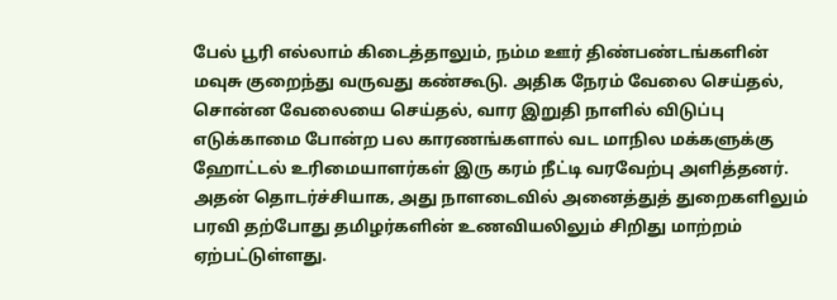பேல் பூரி எல்லாம் கிடைத்தாலும், நம்ம ஊர் திண்பண்டங்களின் மவுசு குறைந்து வருவது கண்கூடு. அதிக நேரம் வேலை செய்தல், சொன்ன வேலையை செய்தல், வார இறுதி நாளில் விடுப்பு எடுக்காமை போன்ற பல காரணங்களால் வட மாநில மக்களுக்கு ஹோட்டல் உரிமையாளர்கள் இரு கரம் நீட்டி வரவேற்பு அளித்தனர். அதன் தொடர்ச்சியாக, அது நாளடைவில் அனைத்துத் துறைகளிலும் பரவி தற்போது தமிழர்களின் உணவியலிலும் சிறிது மாற்றம் ஏற்பட்டுள்ளது.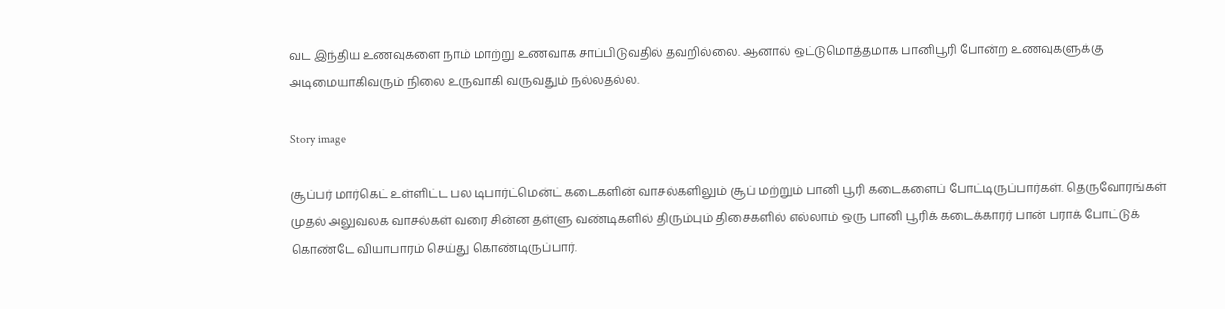வட இந்திய உணவுகளை நாம் மாற்று உணவாக சாப்பிடுவதில் தவறில்லை. ஆனால் ஒட்டுமொத்தமாக பானிபூரி போன்ற உணவுகளுக்கு அடிமையாகிவரும் நிலை உருவாகி வருவதும் நல்லதல்ல.

Story image

சூப்பர் மார்கெட் உள்ளிட்ட பல டிபார்ட்மென்ட் கடைகளின் வாசல்களிலும் சூப் மற்றும் பானி பூரி கடைகளைப் போட்டிருப்பார்கள். தெருவோரங்கள் முதல் அலுவலக வாசல்கள் வரை சின்ன தள்ளு வண்டிகளில் திரும்பும் திசைகளில் எல்லாம் ஒரு பானி பூரிக் கடைக்காரர் பான் பராக் போட்டுக் கொண்டே வியாபாரம் செய்து கொண்டிருப்பார்.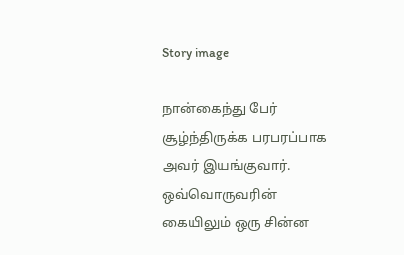Story image

நான்கைந்து பேர் சூழ்ந்திருக்க பரபரப்பாக அவர் இயங்குவார். ஒவ்வொருவரின் கையிலும் ஒரு சின்ன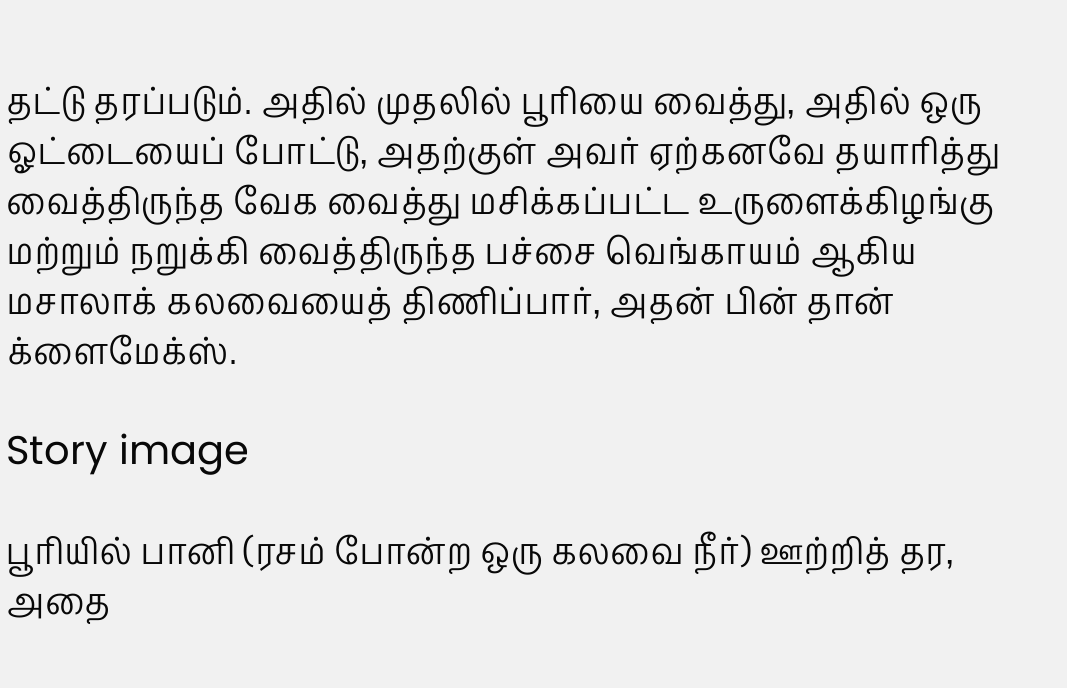தட்டு தரப்படும். அதில் முதலில் பூரியை வைத்து, அதில் ஒரு ஓட்டையைப் போட்டு, அதற்குள் அவர் ஏற்கனவே தயாரித்து வைத்திருந்த வேக வைத்து மசிக்கப்பட்ட உருளைக்கிழங்கு மற்றும் நறுக்கி வைத்திருந்த பச்சை வெங்காயம் ஆகிய மசாலாக் கலவையைத் திணிப்பார், அதன் பின் தான் க்ளைமேக்ஸ்.

Story image

பூரியில் பானி (ரசம் போன்ற ஒரு கலவை நீர்) ஊற்றித் தர, அதை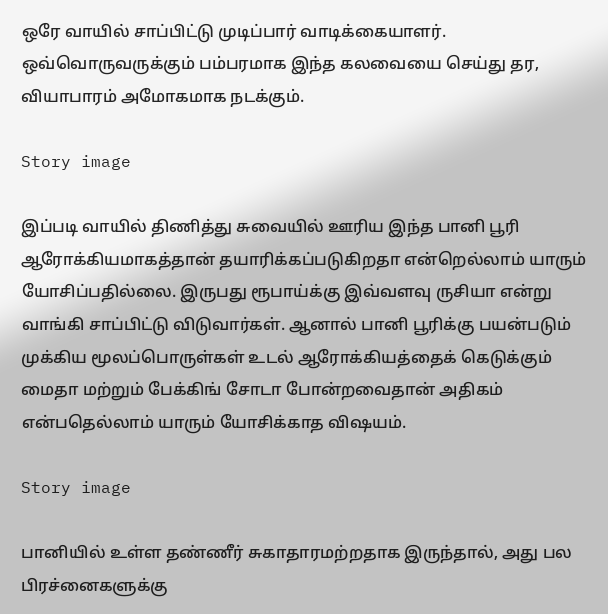ஒரே வாயில் சாப்பிட்டு முடிப்பார் வாடிக்கையாளர். ஒவ்வொருவருக்கும் பம்பரமாக இந்த கலவையை செய்து தர, வியாபாரம் அமோகமாக நடக்கும்.

Story image

இப்படி வாயில் திணித்து சுவையில் ஊரிய இந்த பானி பூரி ஆரோக்கியமாகத்தான் தயாரிக்கப்படுகிறதா என்றெல்லாம் யாரும் யோசிப்பதில்லை. இருபது ரூபாய்க்கு இவ்வளவு ருசியா என்று வாங்கி சாப்பிட்டு விடுவார்கள். ஆனால் பானி பூரிக்கு பயன்படும் முக்கிய மூலப்பொருள்கள் உடல் ஆரோக்கியத்தைக் கெடுக்கும் மைதா மற்றும் பேக்கிங் சோடா போன்றவைதான் அதிகம் என்பதெல்லாம் யாரும் யோசிக்காத விஷயம்.

Story image

பானியில் உள்ள தண்ணீர் சுகாதாரமற்றதாக இருந்தால், அது பல பிரச்னைகளுக்கு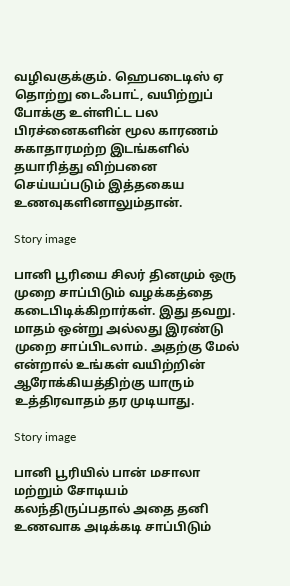வழிவகுக்கும். ஹெபடைடிஸ் ஏ தொற்று டைஃபாட், வயிற்றுப் போக்கு உள்ளிட்ட பல பிரச்னைகளின் மூல காரணம் சுகாதாரமற்ற இடங்களில் தயாரித்து விற்பனை செய்யப்படும் இத்தகைய உணவுகளினாலும்தான்.

Story image

பானி பூரியை சிலர் தினமும் ஒரு முறை சாப்பிடும் வழக்கத்தை கடைபிடிக்கிறார்கள். இது தவறு. மாதம் ஒன்று அல்லது இரண்டு முறை சாப்பிடலாம். அதற்கு மேல் என்றால் உங்கள் வயிற்றின் ஆரோக்கியத்திற்கு யாரும் உத்திரவாதம் தர முடியாது.

Story image

பானி பூரியில் பான் மசாலா மற்றும் சோடியம் கலந்திருப்பதால் அதை தனி உணவாக அடிக்கடி சாப்பிடும்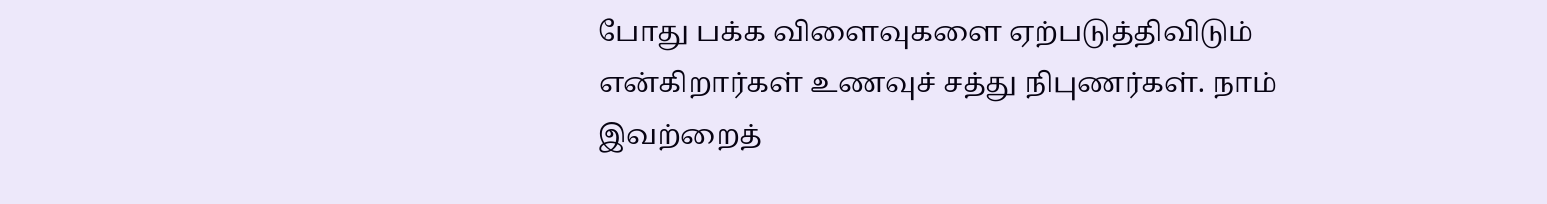போது பக்க விளைவுகளை ஏற்படுத்திவிடும் என்கிறார்கள் உணவுச் சத்து நிபுணர்கள். நாம் இவற்றைத்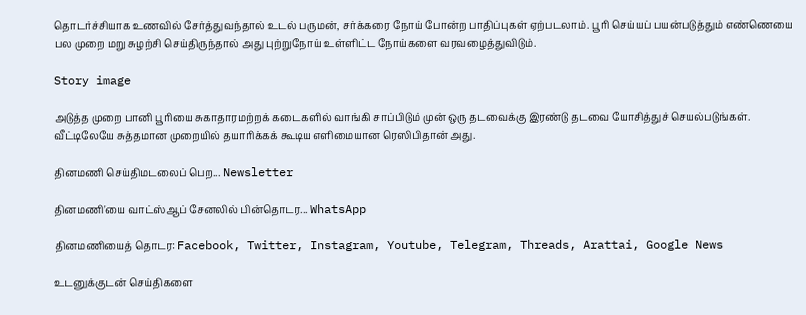தொடர்ச்சியாக உணவில் சேர்த்துவந்தால் உடல் பருமன், சர்க்கரை நோய் போன்ற பாதிப்புகள் ஏற்படலாம். பூரி செய்யப் பயன்படுத்தும் எண்ணெயை பல முறை மறு சுழற்சி செய்திருந்தால் அது புற்றுநோய் உள்ளிட்ட நோய்களை வரவழைத்துவிடும்.

Story image

அடுத்த முறை பானி பூரியை சுகாதாரமற்றக் கடைகளில் வாங்கி சாப்பிடும் முன் ஒரு தடவைக்கு இரண்டு தடவை யோசித்துச் செயல்படுங்கள். வீட்டிலேயே சுத்தமான முறையில் தயாரிக்கக் கூடிய எளிமையான ரெஸிபிதான் அது.

தினமணி செய்திமடலைப் பெற... Newsletter

தினமணி'யை வாட்ஸ்ஆப் சேனலில் பின்தொடர... WhatsApp

தினமணியைத் தொடர: Facebook, Twitter, Instagram, Youtube, Telegram, Threads, Arattai, Google News

உடனுக்குடன் செய்திகளை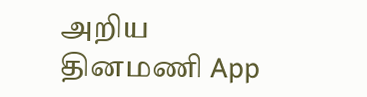அறிய தினமணி App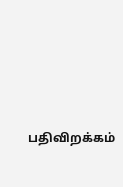பதிவிறக்கம்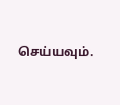செய்யவும்.